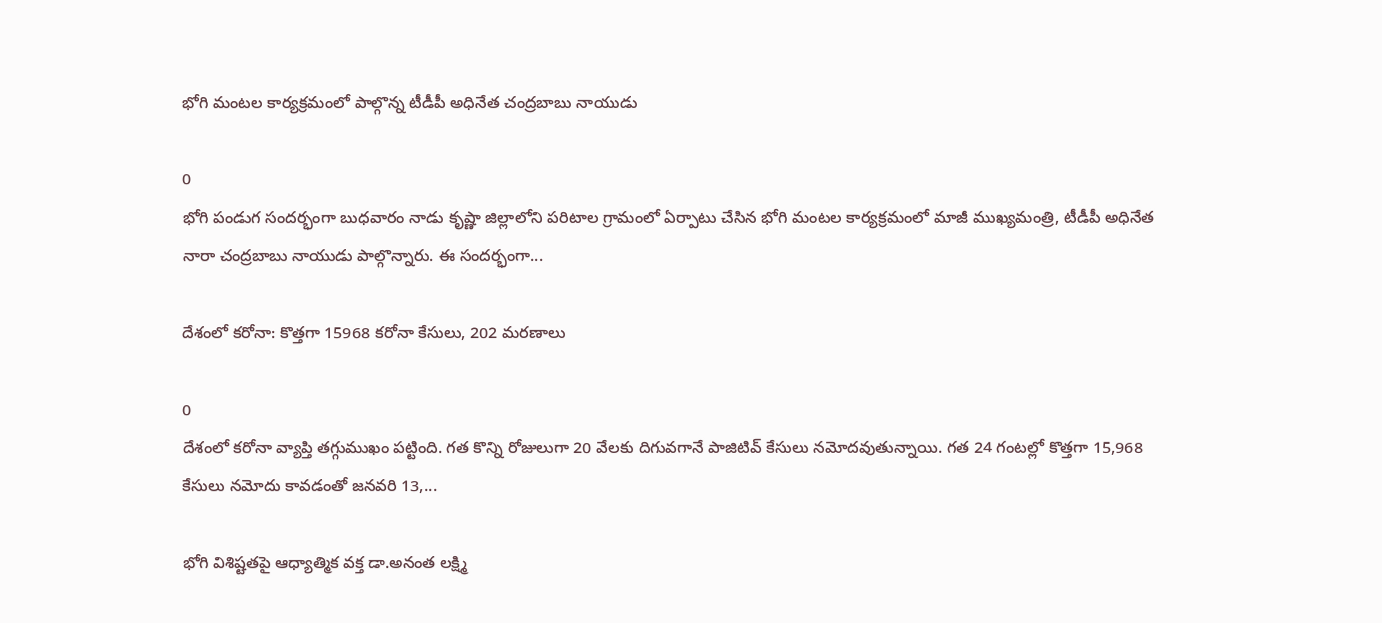భోగి మంటల కార్యక్రమంలో పాల్గొన్న టీడీపీ అధినేత చంద్రబాబు నాయుడు

0
భోగి పండుగ సందర్భంగా బుధవారం నాడు కృష్ణా జిల్లాలోని పరిటాల గ్రామంలో ఏర్పాటు చేసిన భోగి మంటల కార్యక్రమంలో మాజీ ముఖ్యమంత్రి, టీడీపీ అధినేత నారా చంద్రబాబు నాయుడు పాల్గొన్నారు. ఈ సందర్భంగా...

దేశంలో కరోనా: కొత్తగా 15968 కరోనా కేసులు, 202 మరణాలు

0
దేశంలో కరోనా వ్యాప్తి తగ్గుముఖం పట్టింది. గత కొన్ని రోజులుగా 20 వేలకు దిగువగానే పాజిటివ్ కేసులు నమోదవుతున్నాయి. గత 24 గంటల్లో కొత్తగా 15,968 కేసులు నమోదు కావడంతో జనవరి 13,...

భోగి విశిష్టతపై ఆధ్యాత్మిక వక్త డా.అనంత లక్ష్మి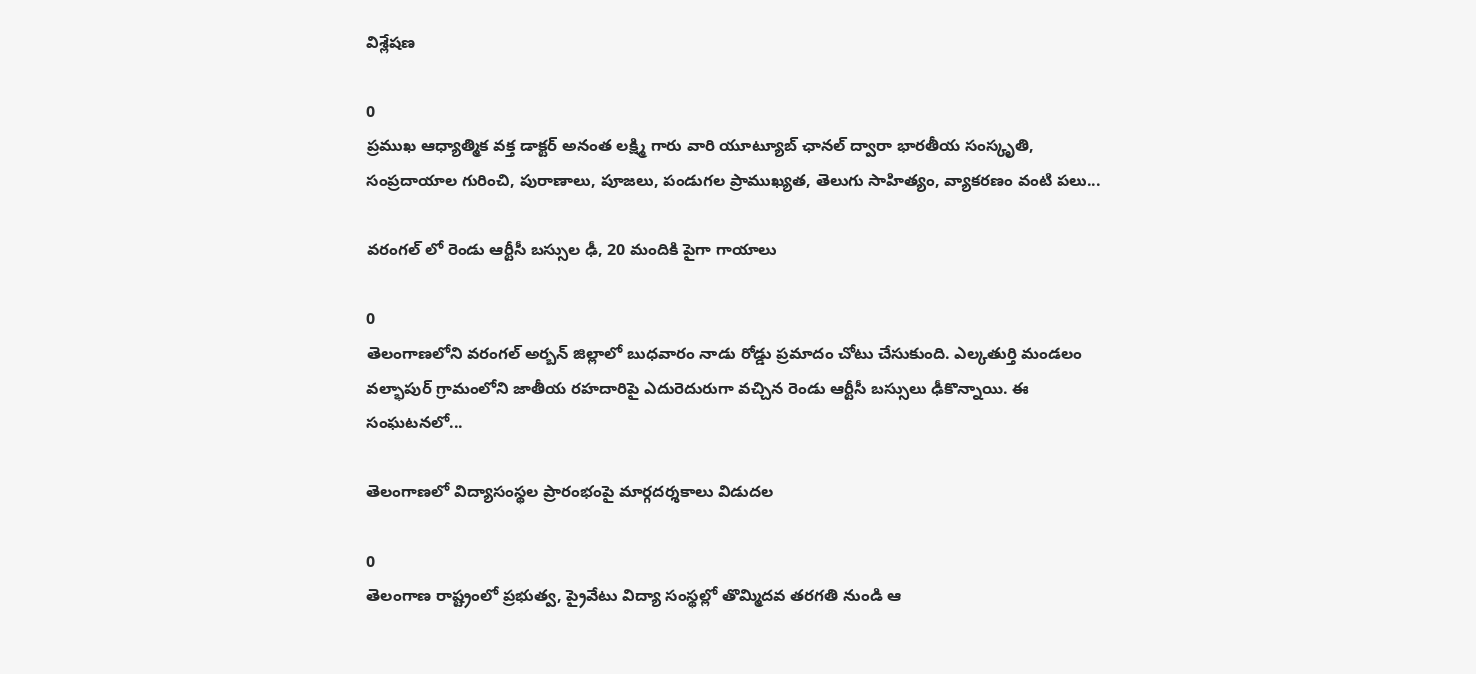విశ్లేషణ

0
ప్రముఖ ఆధ్యాత్మిక వక్త డాక్టర్ అనంత లక్ష్మి గారు వారి యూట్యూబ్ ఛానల్ ద్వారా భారతీయ సంస్కృతి, సంప్రదాయాల గురించి, పురాణాలు, పూజలు, పండుగల ప్రాముఖ్యత, తెలుగు సాహిత్యం, వ్యాకరణం వంటి పలు...

వరంగల్ లో రెండు ఆర్టీసీ బస్సుల ఢీ, 20 మందికి పైగా గాయాలు

0
తెలంగాణలోని వరంగల్ అర్బన్ జిల్లాలో బుధవారం నాడు రోడ్డు ప్రమాదం చోటు చేసుకుంది. ఎల్కతుర్తి మండలం వల్భాపుర్ గ్రామంలోని జాతీయ రహదారిపై ఎదురెదురుగా వచ్చిన రెండు ఆర్టీసీ బస్సులు ఢీకొన్నాయి. ఈ సంఘటనలో...

తెలంగాణలో విద్యాసంస్థల ప్రారంభంపై మార్గదర్శకాలు విడుదల

0
తెలంగాణ రాష్ట్రంలో ప్రభుత్వ, ప్రైవేటు విద్యా సంస్థల్లో తొమ్మిదవ తరగతి నుండి ఆ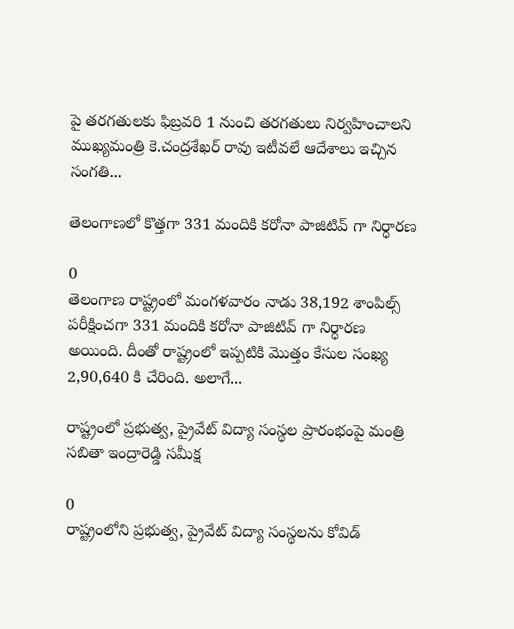పై తరగతులకు ఫిబ్రవరి 1 నుంచి తరగతులు నిర్వహించాలని ముఖ్యమంత్రి కె.చంద్రశేఖర్ రావు ఇటీవలే ఆదేశాలు ఇచ్చిన సంగతి...

తెలంగాణలో కొత్తగా 331 మందికి కరోనా పాజిటివ్ గా నిర్ధారణ

0
తెలంగాణ రాష్ట్రంలో మంగళవారం నాడు 38,192 శాంపిల్స్ పరీక్షించగా 331 మందికి కరోనా పాజిటివ్ గా నిర్ధారణ అయింది. దీంతో రాష్ట్రంలో ఇప్పటికి మొత్తం కేసుల సంఖ్య 2,90,640 కి చేరింది. అలాగే...

రాష్ట్రంలో ప్రభుత్వ, ప్రైవేట్ విద్యా సంస్థల ప్రారంభంపై మంత్రి సబితా ఇంద్రారెడ్డి సమీక్ష

0
రాష్ట్రంలోని ప్రభుత్వ, ప్రైవేట్ విద్యా సంస్థలను కోవిడ్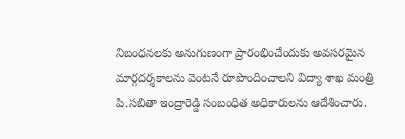నిబంధనలకు అనుగుణంగా ప్రారంభించేందుకు అవసరమైన మార్గదర్శకాలను వెంటనే రూపొందించాలని విద్యా శాఖ మంత్రి పి.సబితా ఇంద్రారెడ్డి సంబంధిత అధికారులను ఆదేశించారు.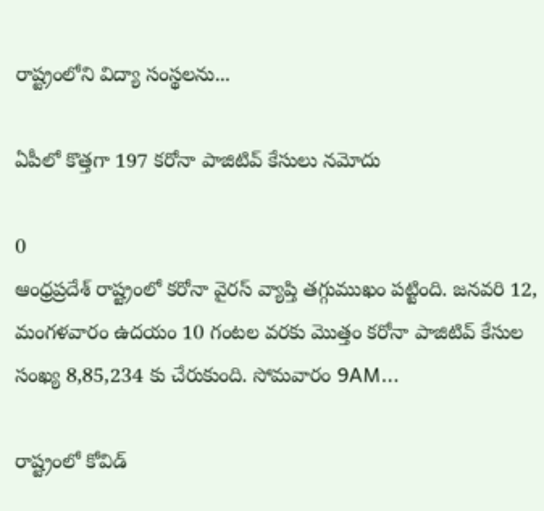రాష్ట్రంలోని విద్యా సంస్థలను...

ఏపీలో కొత్తగా 197 కరోనా పాజిటివ్ కేసులు నమోదు

0
ఆంధ్రప్రదేశ్ రాష్ట్రంలో కరోనా వైరస్ వ్యాప్తి తగ్గుముఖం పట్టింది. జనవరి 12, మంగళవారం ఉదయం 10 గంటల వరకు మొత్తం కరోనా పాజిటివ్‌ కేసుల సంఖ్య 8,85,234 కు చేరుకుంది. సోమవారం 9AM...

రాష్ట్రంలో కోవిడ్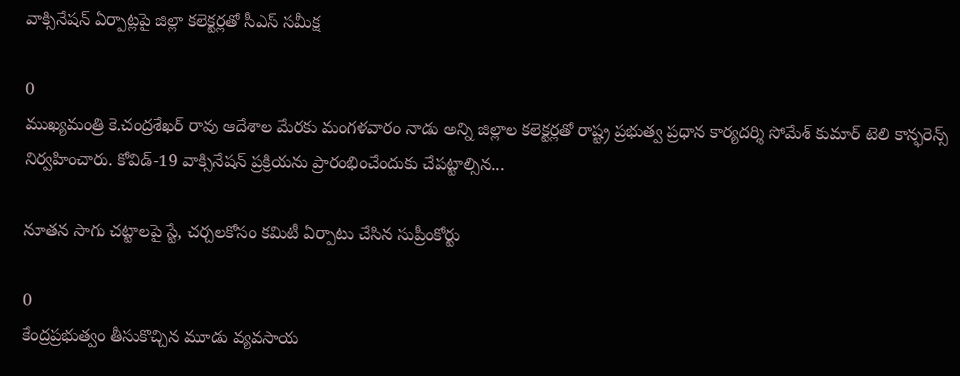వాక్సినేషన్ ఏర్పాట్లపై జిల్లా కలెక్టర్లతో సీఎస్ సమీక్ష

0
ముఖ్యమంత్రి కె.చంద్రశేఖర్ రావు ఆదేశాల మేరకు మంగళవారం నాడు అన్ని జిల్లాల కలెక్టర్లతో రాష్ట్ర ప్రభుత్వ ప్రధాన కార్యదర్శి సోమేశ్ కుమార్ టెలి కాన్ఫరెన్స్ నిర్వహించారు. కోవిడ్-19 వాక్సినేషన్ ప్రక్రియను ప్రారంభించేందుకు చేపట్టాల్సిన...

నూతన సాగు చట్టాలపై స్టే, చర్చలకోసం కమిటీ ఏర్పాటు చేసిన సుప్రీంకోర్టు

0
కేంద్రప్రభుత్వం తీసుకొచ్చిన మూడు వ్యవసాయ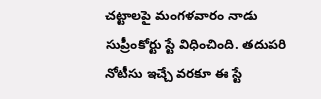చట్టాలపై మంగళవారం నాడు సుప్రీంకోర్టు స్టే విధించింది. తదుపరి నోటీసు ఇచ్చే వరకూ ఈ స్టే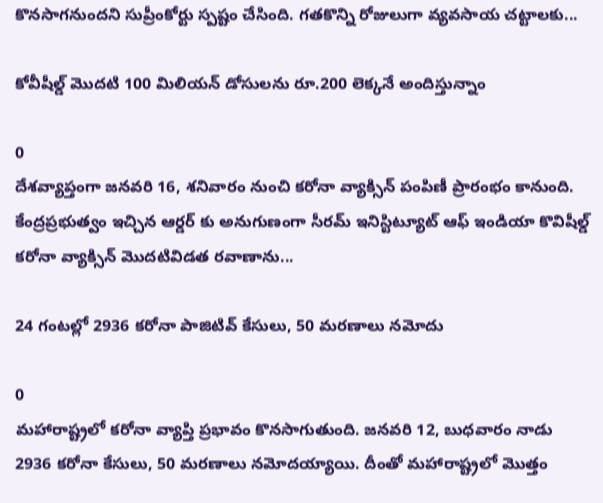కొనసాగనుందని సుప్రీంకోర్టు స్పష్టం చేసింది. గతకొన్ని రోజులుగా వ్యవసాయ చట్టాలకు...

కోవీషీల్డ్ మొదటి 100 మిలియన్ డోసులను రూ.200 లెక్కనే అందిస్తున్నాం

0
దేశవ్యాప్తంగా జనవరి 16, శనివారం నుంచి కరోనా వ్యాక్సిన్ పంపిణీ ప్రారంభం కానుంది. కేంద్రప్రభుత్వం ఇచ్చిన ఆర్డర్ కు అనుగుణంగా సీరమ్‌ ఇనిస్టిట్యూట్‌ ఆఫ్‌ ఇండియా కొవిషీల్డ్ కరోనా వ్యాక్సిన్ మొదటివిడత రవాణాను...

24 గంటల్లో 2936 కరోనా పాజిటివ్ కేసులు, 50 మరణాలు నమోదు

0
మహారాష్ట్రలో కరోనా వ్యాప్తి ప్రభావం కొనసాగుతుంది. జనవరి 12, బుధవారం నాడు 2936 కరోనా కేసులు, 50 మరణాలు నమోదయ్యాయి. దీంతో మహారాష్ట్రలో మొత్తం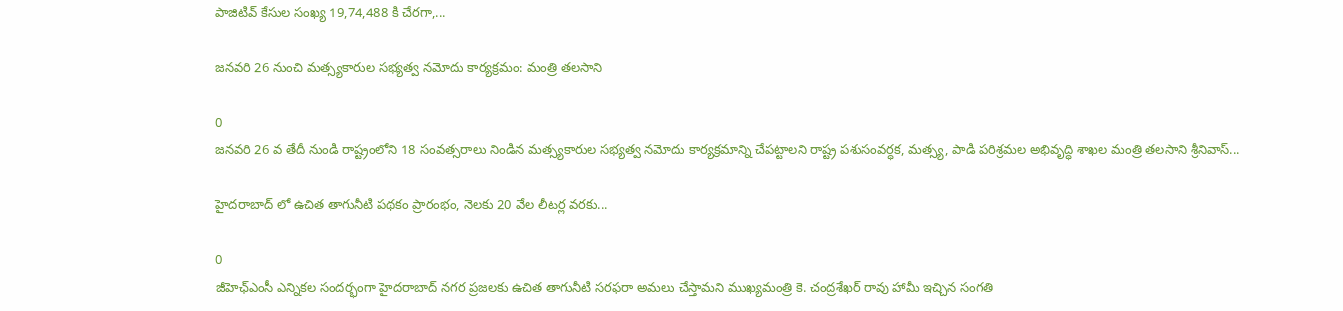పాజిటివ్ కేసుల సంఖ్య 19,74,488 కి చేరగా,...

జనవరి 26 నుంచి మత్స్యకారుల సభ్యత్వ నమోదు కార్యక్రమం: మంత్రి తలసాని

0
జనవరి 26 వ తేదీ నుండి రాష్ట్రంలోని 18 సంవత్సరాలు నిండిన మత్స్యకారుల సభ్యత్వ నమోదు కార్యక్రమాన్ని చేపట్టాలని రాష్ట్ర పశుసంవర్ధక, మత్స్య, పాడి పరిశ్రమల అభివృద్ధి శాఖల మంత్రి తలసాని శ్రీనివాస్...

హైదరాబాద్ లో ఉచిత తాగునీటి పథకం ప్రారంభం, నెలకు 20 వేల లీటర్ల వరకు...

0
జీహెఛ్ఎంసీ ఎన్నికల సందర్భంగా హైదరాబాద్ నగర ప్రజలకు ఉచిత తాగునీటి సరఫరా అమలు చేస్తామని ముఖ్యమంత్రి కె. చంద్రశేఖర్ రావు హామీ ఇచ్చిన సంగతి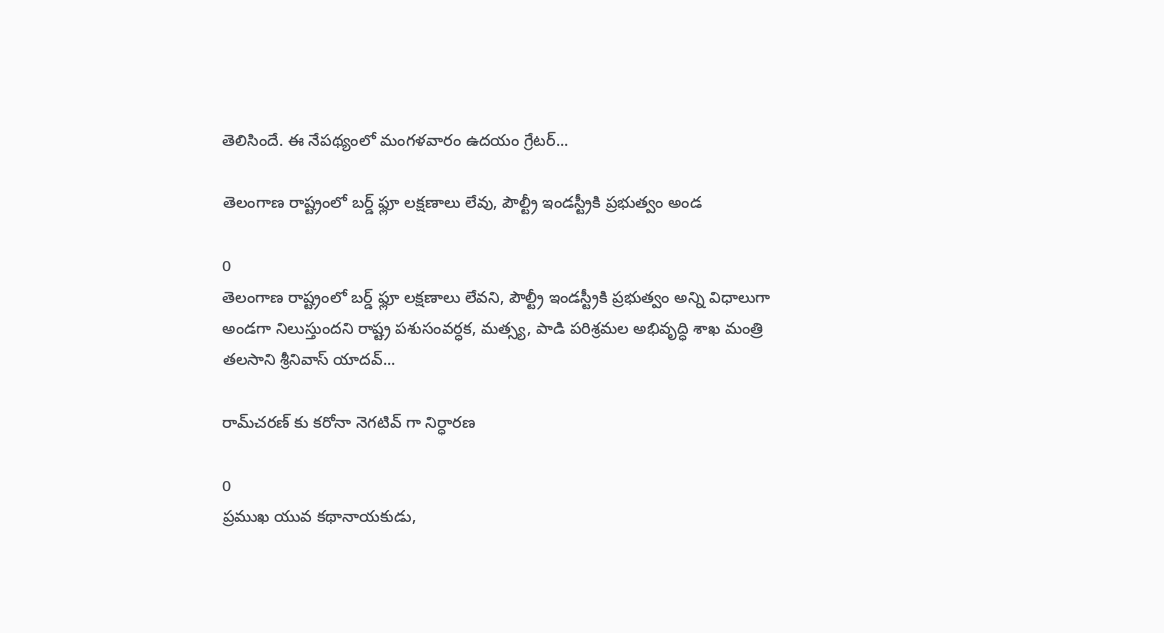తెలిసిందే. ఈ నేపథ్యంలో మంగళవారం ఉదయం గ్రేటర్‌...

తెలంగాణ రాష్ట్రంలో బర్డ్ ఫ్లూ లక్షణాలు లేవు, పౌల్ట్రీ ఇండస్ట్రీకి ప్రభుత్వం అండ

0
తెలంగాణ రాష్ట్రంలో బర్డ్ ఫ్లూ లక్షణాలు లేవని, పౌల్ట్రీ ఇండస్ట్రీకి ప్రభుత్వం అన్ని విధాలుగా అండగా నిలుస్తుందని రాష్ట్ర పశుసంవర్ధక, మత్స్య, పాడి పరిశ్రమల అభివృద్ధి శాఖ మంత్రి తలసాని శ్రీనివాస్ యాదవ్...

రామ్‌చరణ్ ‌కు కరోనా నెగటివ్ గా నిర్ధారణ

0
ప్రముఖ యువ కథానాయకుడు,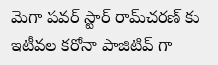మెగా పవర్ స్టార్ రామ్‌చరణ్ కు ఇటీవల కరోనా పాజిటివ్ గా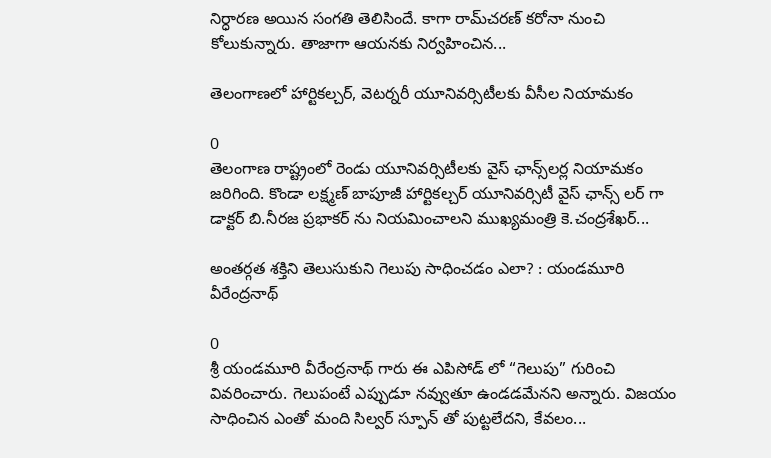నిర్ధారణ అయిన సంగతి తెలిసిందే. కాగా రామ్‌చరణ్ కరోనా నుంచి కోలుకున్నారు. తాజాగా ఆయనకు నిర్వహించిన...

తెలంగాణలో హార్టికల్చర్, వెటర్నరీ యూనివర్సిటీలకు వీసీల నియామకం

0
తెలంగాణ రాష్ట్రంలో రెండు యూనివర్సిటీలకు వైస్‌ ఛాన్స్‌లర్ల నియామకం జరిగింది. కొండా లక్ష్మణ్ బాపూజీ హార్టికల్చర్ యూనివర్సిటీ వైస్ ఛాన్స్ లర్ గా డాక్టర్ బి.నీరజ ప్రభాకర్ ను నియమించాలని ముఖ్యమంత్రి కె.చంద్రశేఖర్...

అంతర్గత శక్తిని తెలుసుకుని గెలుపు సాధించడం ఎలా? : యండమూరి వీరేంద్రనాథ్

0
శ్రీ యండమూరి వీరేంద్రనాథ్ గారు ఈ ఎపిసోడ్ లో “గెలుపు” గురించి వివరించారు. గెలుపంటే ఎప్పుడూ నవ్వుతూ ఉండడమేనని అన్నారు. విజయం సాధించిన ఎంతో మంది సిల్వర్ స్పూన్ తో పుట్టలేదని, కేవలం...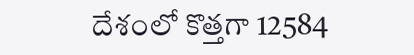దేశంలో కొత్తగా 12584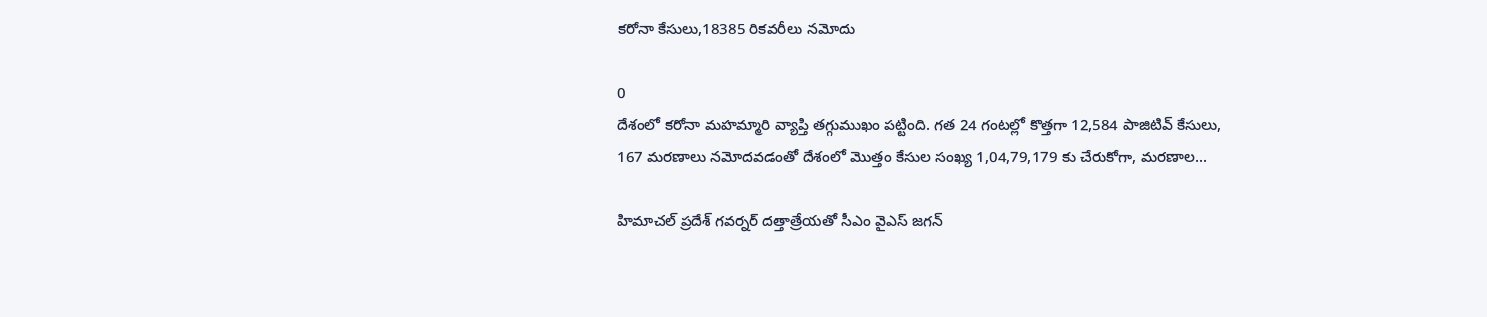కరోనా కేసులు,18385 రికవరీలు నమోదు

0
దేశంలో కరోనా మహమ్మారి వ్యాప్తి తగ్గుముఖం పట్టింది. గత 24 గంటల్లో కొత్తగా 12,584 పాజిటివ్ కేసులు, 167 మరణాలు నమోదవడంతో దేశంలో మొత్తం కేసుల సంఖ్య 1,04,79,179 కు చేరుకోగా, మరణాల...

హిమాచల్ ప్రదేశ్ గవర్నర్ దత్తాత్రేయతో సీఎం వైఎస్ జగన్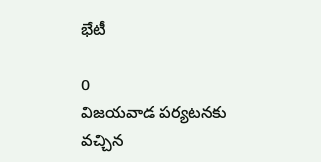భేటీ

0
విజయవాడ పర్యటనకు వచ్చిన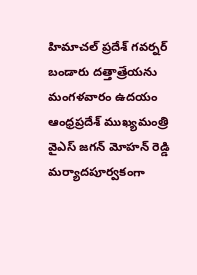హిమాచల్ ప్రదేశ్ గవర్నర్ బండారు దత్తాత్రేయను మంగళవారం ఉదయం ఆంధ్రప్రదేశ్ ముఖ్యమంత్రి వైఎస్ జగన్ మోహన్ రెడ్డి మర్యాదపూర్వకంగా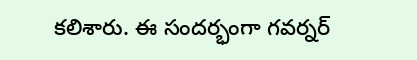కలిశారు. ఈ సందర్భంగా గవర్నర్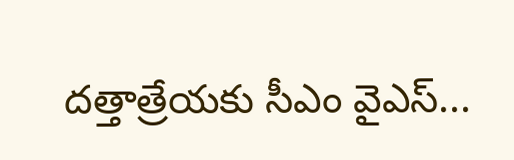దత్తాత్రేయ‌కు సీఎం వైఎస్...